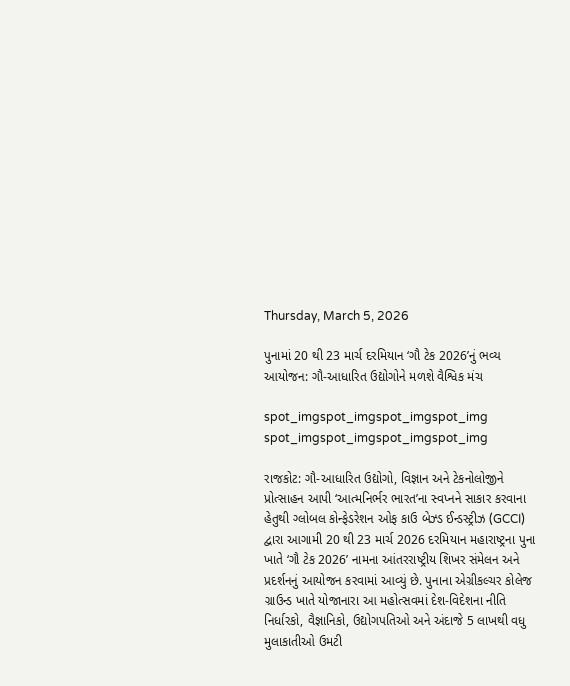Thursday, March 5, 2026

પુનામાં 20 થી 23 માર્ચ દરમિયાન ‘ગૌ ટેક 2026’નું ભવ્ય આયોજન: ગૌ-આધારિત ઉદ્યોગોને મળશે વૈશ્વિક મંચ

spot_imgspot_imgspot_imgspot_img
spot_imgspot_imgspot_imgspot_img

રાજકોટ: ગૌ-આધારિત ઉદ્યોગો, વિજ્ઞાન અને ટેકનોલોજીને પ્રોત્સાહન આપી ‘આત્મનિર્ભર ભારત’ના સ્વપ્નને સાકાર કરવાના હેતુથી ગ્લોબલ કોન્ફેડરેશન ઓફ કાઉ બેઝ્ડ ઈન્ડસ્ટ્રીઝ (GCCI) દ્વારા આગામી 20 થી 23 માર્ચ 2026 દરમિયાન મહારાષ્ટ્રના પુના ખાતે ‘ગૌ ટેક 2026’ નામના આંતરરાષ્ટ્રીય શિખર સંમેલન અને પ્રદર્શનનું આયોજન કરવામાં આવ્યું છે. પુનાના એગ્રીકલ્ચર કોલેજ ગ્રાઉન્ડ ખાતે યોજાનારા આ મહોત્સવમાં દેશ-વિદેશના નીતિ નિર્ધારકો, વૈજ્ઞાનિકો, ઉદ્યોગપતિઓ અને અંદાજે 5 લાખથી વધુ મુલાકાતીઓ ઉમટી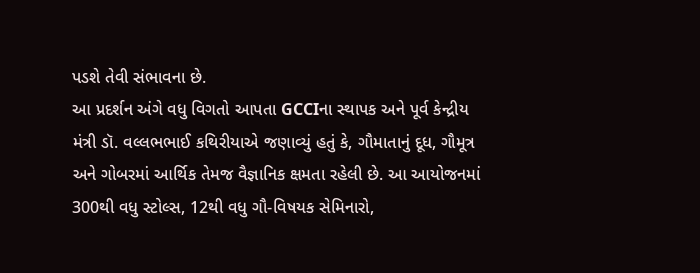પડશે તેવી સંભાવના છે.
આ પ્રદર્શન અંગે વધુ વિગતો આપતા GCCIના સ્થાપક અને પૂર્વ કેન્દ્રીય મંત્રી ડૉ. વલ્લભભાઈ કથિરીયાએ જણાવ્યું હતું કે, ગૌમાતાનું દૂધ, ગૌમૂત્ર અને ગોબરમાં આર્થિક તેમજ વૈજ્ઞાનિક ક્ષમતા રહેલી છે. આ આયોજનમાં 300થી વધુ સ્ટોલ્સ, 12થી વધુ ગૌ-વિષયક સેમિનારો,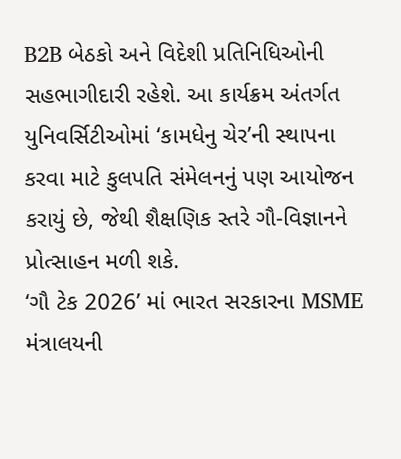B2B બેઠકો અને વિદેશી પ્રતિનિધિઓની સહભાગીદારી રહેશે. આ કાર્યક્રમ અંતર્ગત યુનિવર્સિટીઓમાં ‘કામધેનુ ચેર’ની સ્થાપના કરવા માટે કુલપતિ સંમેલનનું પણ આયોજન કરાયું છે, જેથી શૈક્ષણિક સ્તરે ગૌ-વિજ્ઞાનને પ્રોત્સાહન મળી શકે.
‘ગૌ ટેક 2026’ માં ભારત સરકારના MSME મંત્રાલયની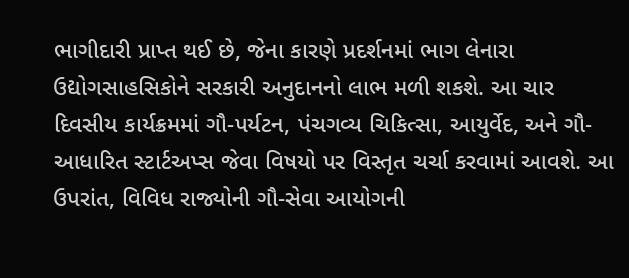ભાગીદારી પ્રાપ્ત થઈ છે, જેના કારણે પ્રદર્શનમાં ભાગ લેનારા ઉદ્યોગસાહસિકોને સરકારી અનુદાનનો લાભ મળી શકશે. આ ચાર દિવસીય કાર્યક્રમમાં ગૌ-પર્યટન, પંચગવ્ય ચિકિત્સા, આયુર્વેદ, અને ગૌ-આધારિત સ્ટાર્ટઅપ્સ જેવા વિષયો પર વિસ્તૃત ચર્ચા કરવામાં આવશે. આ ઉપરાંત, વિવિધ રાજ્યોની ગૌ-સેવા આયોગની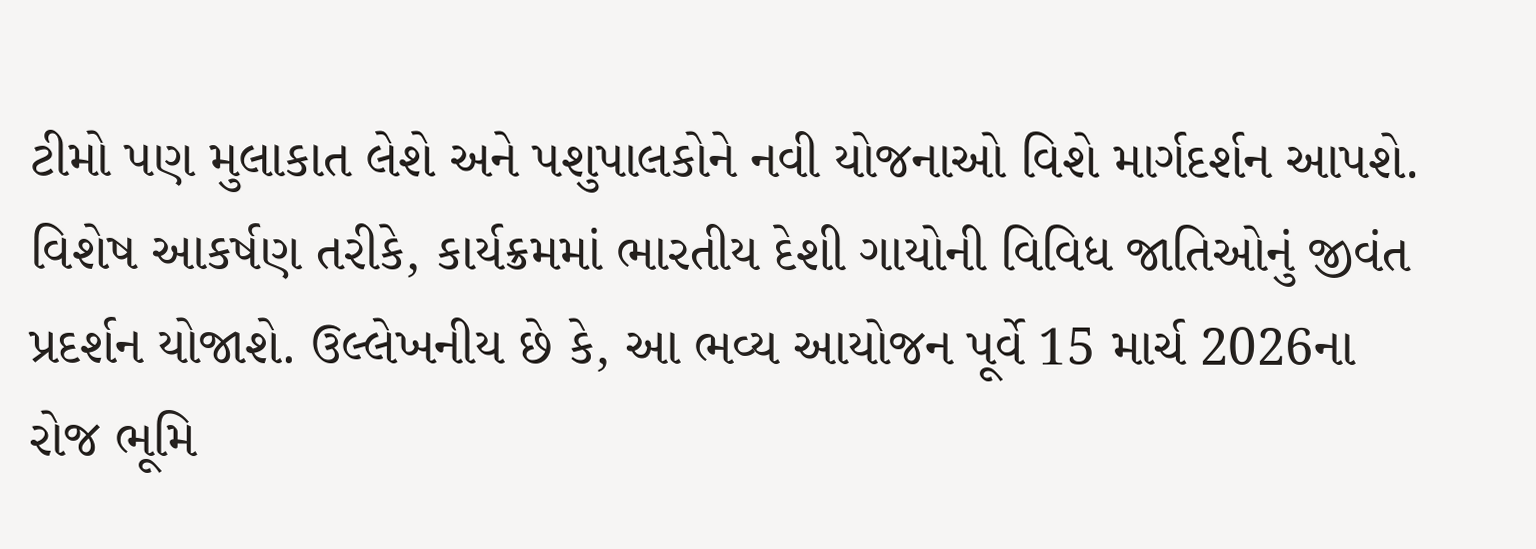ટીમો પણ મુલાકાત લેશે અને પશુપાલકોને નવી યોજનાઓ વિશે માર્ગદર્શન આપશે.
વિશેષ આકર્ષણ તરીકે, કાર્યક્રમમાં ભારતીય દેશી ગાયોની વિવિધ જાતિઓનું જીવંત પ્રદર્શન યોજાશે. ઉલ્લેખનીય છે કે, આ ભવ્ય આયોજન પૂર્વે 15 માર્ચ 2026ના રોજ ભૂમિ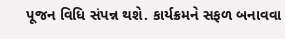પૂજન વિધિ સંપન્ન થશે. કાર્યક્રમને સફળ બનાવવા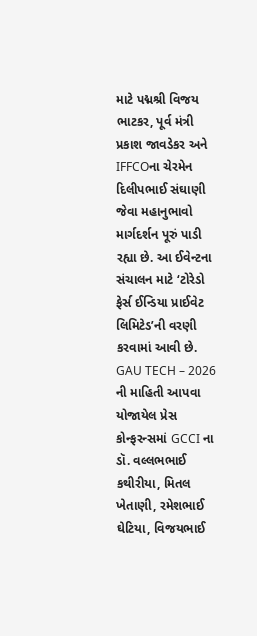માટે પદ્મશ્રી વિજય ભાટકર, પૂર્વ મંત્રી પ્રકાશ જાવડેકર અને IFFCOના ચેરમેન દિલીપભાઈ સંઘાણી જેવા મહાનુભાવો માર્ગદર્શન પૂરું પાડી રહ્યા છે. આ ઈવેન્ટના સંચાલન માટે ‘ટોરેડો ફેર્સ ઈન્ડિયા પ્રાઈવેટ લિમિટેડ’ની વરણી કરવામાં આવી છે.
GAU TECH – 2026 ની માહિતી આપવા યોજાયેલ પ્રેસ કોન્ફરન્સમાં GCCI ના ડૉ. વલ્લભભાઈ કથીરીયા, મિતલ ખેતાણી, રમેશભાઈ ઘેટિયા, વિજયભાઈ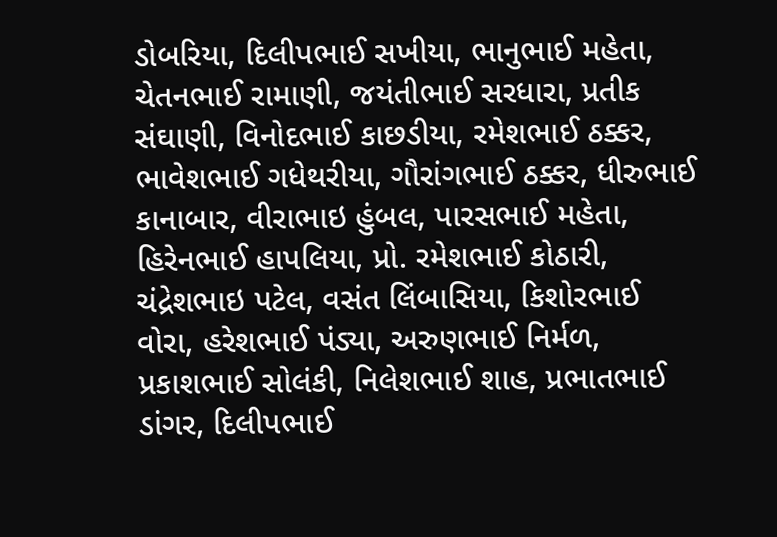ડોબરિયા, દિલીપભાઈ સખીયા, ભાનુભાઈ મહેતા, ચેતનભાઈ રામાણી, જયંતીભાઈ સરધારા, પ્રતીક સંઘાણી, વિનોદભાઈ કાછડીયા, રમેશભાઈ ઠક્કર, ભાવેશભાઈ ગધેથરીયા, ગૌરાંગભાઈ ઠક્કર, ધીરુભાઈ કાનાબાર, વીરાભાઇ હુંબલ, પારસભાઈ મહેતા, હિરેનભાઈ હાપલિયા, પ્રો. રમેશભાઈ કોઠારી, ચંદ્રેશભાઇ પટેલ, વસંત લિંબાસિયા, કિશોરભાઈ વોરા, હરેશભાઈ પંડ્યા, અરુણભાઈ નિર્મળ, પ્રકાશભાઈ સોલંકી, નિલેશભાઈ શાહ, પ્રભાતભાઈ ડાંગર, દિલીપભાઈ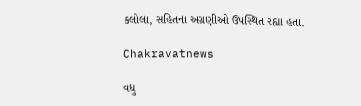કલોલા, સહિતના અગ્રણીઓ ઉપસ્થિત રહ્યા હતા.

Chakravatnews

વધુ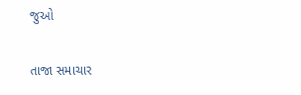જુઓ

તાજા સમાચાર